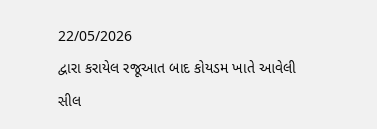22/05/2026
દ્વારા કરાયેલ રજૂઆત બાદ કોયડમ ખાતે આવેલી સીલ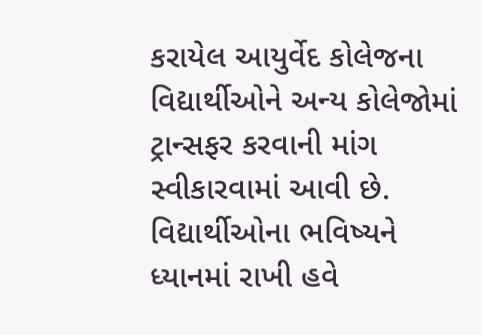કરાયેલ આયુર્વેદ કોલેજના વિદ્યાર્થીઓને અન્ય કોલેજોમાં ટ્રાન્સફર કરવાની માંગ સ્વીકારવામાં આવી છે. વિદ્યાર્થીઓના ભવિષ્યને ધ્યાનમાં રાખી હવે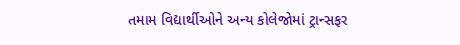તમામ વિદ્યાર્થીઓને અન્ય કોલેજોમાં ટ્રાન્સફર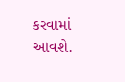કરવામાં આવશે.